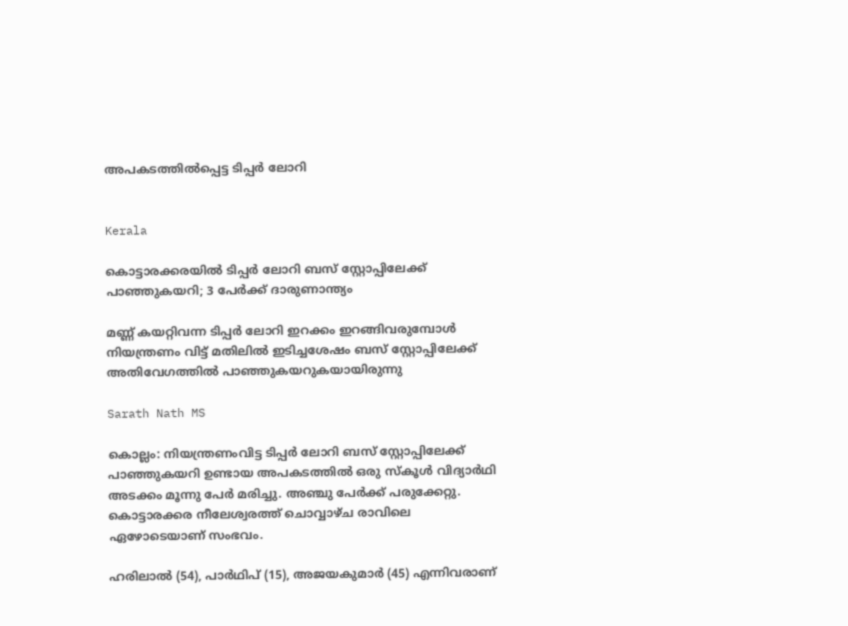അപകടത്തില്‍പ്പെട്ട ടിപ്പര്‍ ലോറി


Kerala

കൊട്ടാരക്കരയില്‍ ടിപ്പര്‍ ലോറി ബസ് സ്റ്റോപ്പിലേക്ക് പാഞ്ഞുകയറി; 3 പേര്‍ക്ക് ദാരുണാന്ത്യം

മണ്ണ് കയറ്റിവന്ന ടിപ്പര്‍ ലോറി ഇറക്കം ഇറങ്ങിവരുമ്പോള്‍ നിയന്ത്രണം വിട്ട് മതിലില്‍ ഇടിച്ചശേഷം ബസ് സ്റ്റോപ്പിലേക്ക് അതിവേഗത്തില്‍ പാഞ്ഞുകയറുകയായിരുന്നു

Sarath Nath MS

കൊല്ലം: നിയന്ത്രണംവിട്ട ടിപ്പര്‍ ലോറി ബസ് സ്റ്റോപ്പിലേക്ക് പാഞ്ഞുകയറി ഉണ്ടായ അപകടത്തില്‍ ഒരു സ്‌കൂള്‍ വിദ്യാര്‍ഥി അടക്കം മൂന്നു പേര്‍ മരിച്ചു. അഞ്ചു പേര്‍ക്ക് പരുക്കേറ്റു. കൊട്ടാരക്കര നീലേശ്വരത്ത് ചൊവ്വാഴ്ച രാവിലെ ഏഴോടെയാണ് സംഭവം.

ഹരിലാല്‍ (54), പാര്‍ഥിപ് (15), അജയകുമാര്‍ (45) എന്നിവരാണ്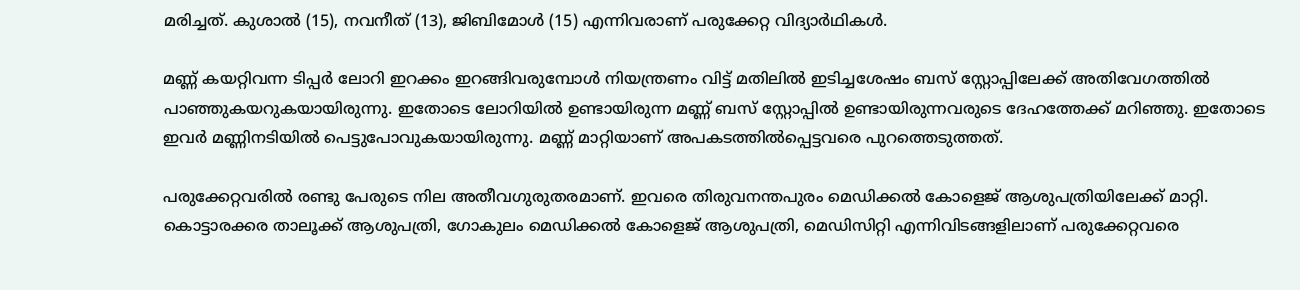മരിച്ചത്. കുശാല്‍ (15), നവനീത് (13), ജിബിമോള്‍ (15) എന്നിവരാണ് പരുക്കേറ്റ വിദ്യാര്‍ഥികള്‍.

മണ്ണ് കയറ്റിവന്ന ടിപ്പര്‍ ലോറി ഇറക്കം ഇറങ്ങിവരുമ്പോള്‍ നിയന്ത്രണം വിട്ട് മതിലില്‍ ഇടിച്ചശേഷം ബസ് സ്റ്റോപ്പിലേക്ക് അതിവേഗത്തില്‍ പാഞ്ഞുകയറുകയായിരുന്നു. ഇതോടെ ലോറിയില്‍ ഉണ്ടായിരുന്ന മണ്ണ് ബസ് സ്റ്റോപ്പില്‍ ഉണ്ടായിരുന്നവരുടെ ദേഹത്തേക്ക് മറിഞ്ഞു. ഇതോടെ ഇവര്‍ മണ്ണിനടിയില്‍ പെട്ടുപോവുകയായിരുന്നു. മണ്ണ് മാറ്റിയാണ് അപകടത്തില്‍പ്പെട്ടവരെ പുറത്തെടുത്തത്.

പരുക്കേറ്റവരില്‍ രണ്ടു പേരുടെ നില അതീവഗുരുതരമാണ്. ഇവരെ തിരുവനന്തപുരം മെഡിക്കല്‍ കോളെജ് ആശുപത്രിയിലേക്ക് മാറ്റി. കൊട്ടാരക്കര താലൂക്ക് ആശുപത്രി, ഗോകുലം മെഡിക്കല്‍ കോളെജ് ആശുപത്രി, മെഡിസിറ്റി എന്നിവിടങ്ങളിലാണ് പരുക്കേറ്റവരെ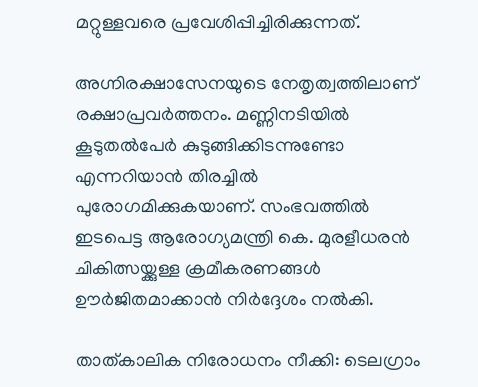മറ്റുള്ളവരെ പ്രവേശിപ്പിച്ചിരിക്കുന്നത്.

അഗ്നിരക്ഷാസേനയുടെ നേതൃത്വത്തിലാണ് രക്ഷാപ്രവര്‍ത്തനം. മണ്ണിനടിയില്‍ കൂടുതല്‍പേര്‍ കുടുങ്ങിക്കിടന്നുണ്ടോ എന്നറിയാന്‍ തിരച്ചില്‍ പുരോഗമിക്കുകയാണ്. സംഭവത്തില്‍ ഇടപെട്ട ആരോഗ്യമന്ത്രി കെ. മുരളീധരന്‍ ചികിത്സയ്ക്കുള്ള ക്രമീകരണങ്ങള്‍ ഊര്‍ജിതമാക്കാന്‍ നിര്‍ദ്ദേശം നല്‍കി.

താത്കാലിക നിരോധനം നീക്കി: ടെലഗ്രാം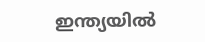ഇന്ത‍്യയിൽ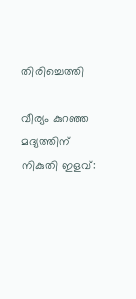തിരിച്ചെത്തി

വീര്യം കുറഞ്ഞ മദ്യത്തിന് നികുതി ഇളവ്: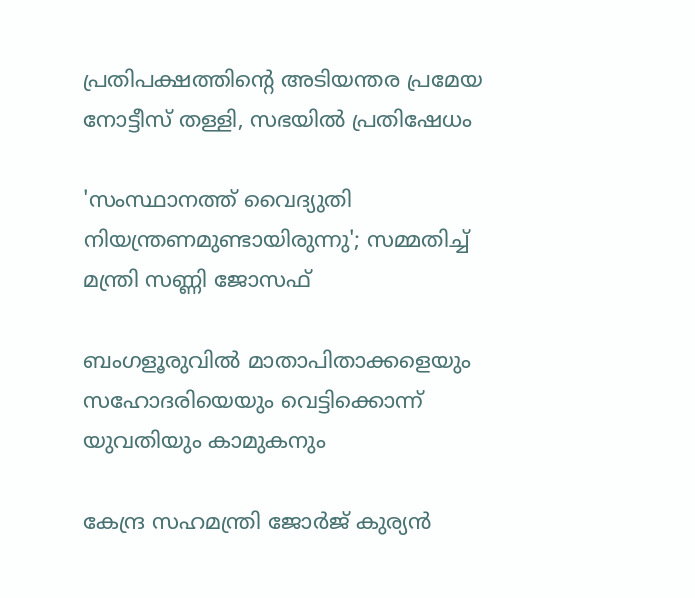പ്രതിപക്ഷത്തിന്‍റെ അടിയന്തര പ്രമേയ നോട്ടീസ് തള്ളി, സഭയിൽ പ്രതിഷേധം

'സംസ്ഥാനത്ത് വൈദ‍്യുതി നിയന്ത്രണമുണ്ടായിരുന്നു'; സമ്മതിച്ച് മന്ത്രി സണ്ണി ജോസഫ്

ബംഗളൂരുവില്‍ മാതാപിതാക്കളെയും സഹോദരിയെയും വെട്ടിക്കൊന്ന് യുവതിയും കാമുകനും

കേന്ദ്ര സഹമന്ത്രി ജോര്‍ജ് കുര്യന്‍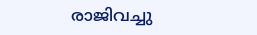രാജിവച്ചു